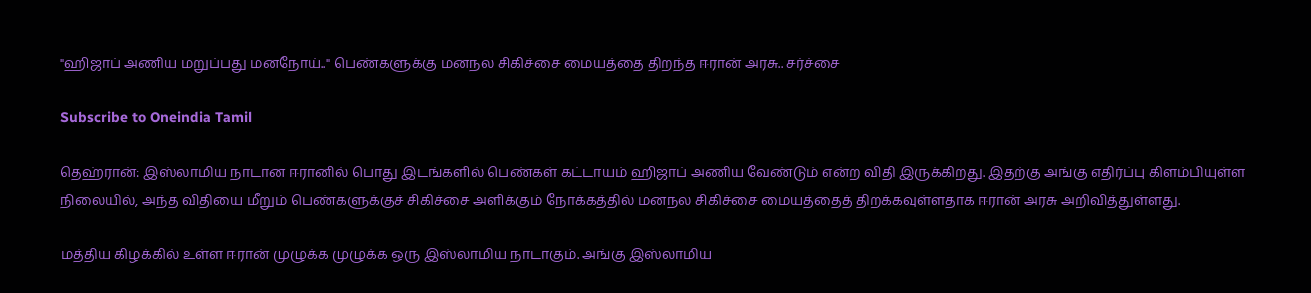"ஹிஜாப் அணிய மறுப்பது மனநோய்.." பெண்களுக்கு மனநல சிகிச்சை மையத்தை திறந்த ஈரான் அரசு.. சர்ச்சை

Subscribe to Oneindia Tamil

தெஹ்ரான்: இஸ்லாமிய நாடான ஈரானில் பொது இடங்களில் பெண்கள் கட்டாயம் ஹிஜாப் அணிய வேண்டும் என்ற விதி இருக்கிறது. இதற்கு அங்கு எதிர்ப்பு கிளம்பியுள்ள நிலையில், அந்த விதியை மீறும் பெண்களுக்குச் சிகிச்சை அளிக்கும் நோக்கத்தில் மனநல சிகிச்சை மையத்தைத் திறக்கவுள்ளதாக ஈரான் அரசு அறிவித்துள்ளது.

மத்திய கிழக்கில் உள்ள ஈரான் முழுக்க முழுக்க ஒரு இஸ்லாமிய நாடாகும். அங்கு இஸ்லாமிய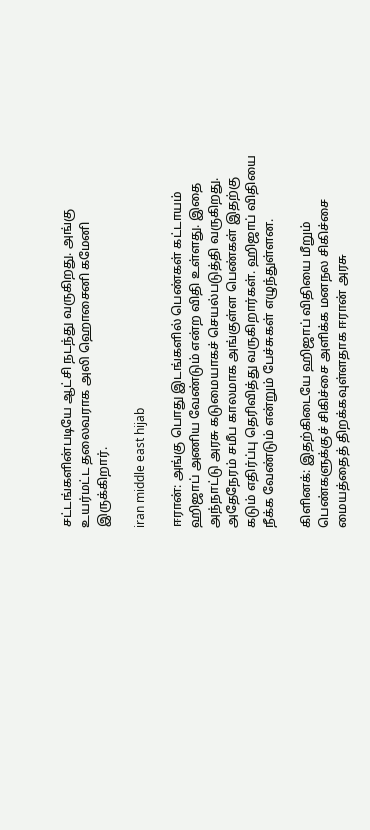சட்டங்களின்படியே ஆட்சி நடந்து வருகிறது. அங்கு உயர்மட்ட தலைவராக அலி ஹொசைனி கமேனி இருக்கிறார்.

iran middle east hijab

ஈரான்: அங்கு பொது இடங்களில் பெண்கள் கட்டாயம் ஹிஜாப் அணிய வேண்டும் என்ற விதி உள்ளது. இதை அந்நாட்டு அரசு கடுமையாகச் செயல்படுத்தி வருகிறது. அதேநேரம் சமீப காலமாக அங்குள்ள பெண்கள் இதற்கு கடும் எதிர்ப்பு தெரிவித்து வருகிறார்கள். ஹிஜாப் விதியை நீக்க வேண்டும் என்றும் பேச்சுகள் எழுந்துள்ளன.

கிளினக்: இதற்கிடையே ஹிஜாப் விதியை மீறும் பெண்களுக்குச் சிகிச்சை அளிக்க மனநல சிகிச்சை மையத்தைத் திறக்கவுள்ளதாக ஈரான் அரசு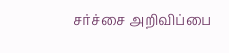சர்ச்சை அறிவிப்பை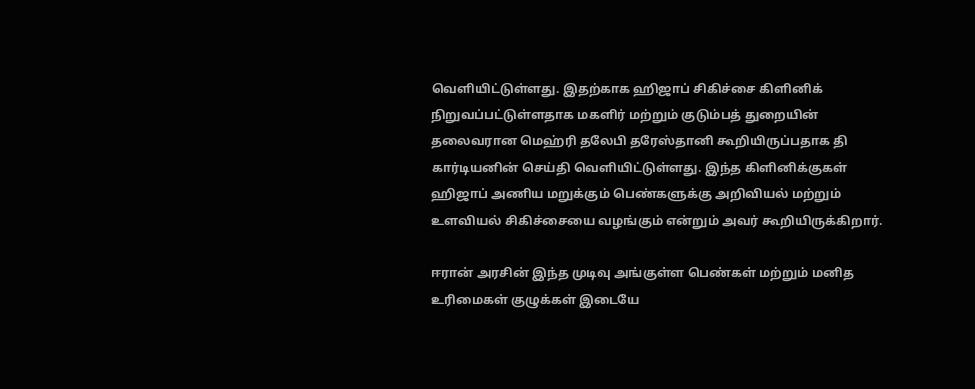வெளியிட்டுள்ளது. இதற்காக ஹிஜாப் சிகிச்சை கிளினிக் நிறுவப்பட்டுள்ளதாக மகளிர் மற்றும் குடும்பத் துறையின் தலைவரான மெஹ்ரி தலேபி தரேஸ்தானி கூறியிருப்பதாக தி கார்டியனின் செய்தி வெளியிட்டுள்ளது. இந்த கிளினிக்குகள் ஹிஜாப் அணிய மறுக்கும் பெண்களுக்கு அறிவியல் மற்றும் உளவியல் சிகிச்சையை வழங்கும் என்றும் அவர் கூறியிருக்கிறார்.

ஈரான் அரசின் இந்த முடிவு அங்குள்ள பெண்கள் மற்றும் மனித உரிமைகள் குழுக்கள் இடையே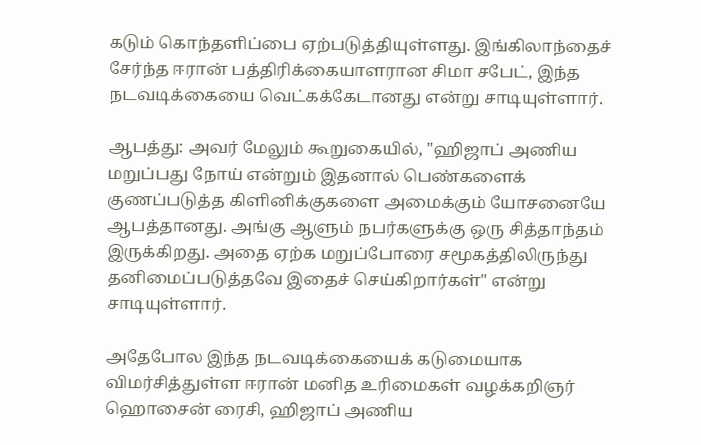கடும் கொந்தளிப்பை ஏற்படுத்தியுள்ளது. இங்கிலாந்தைச் சேர்ந்த ஈரான் பத்திரிக்கையாளரான சிமா சபேட், இந்த நடவடிக்கையை வெட்கக்கேடானது என்று சாடியுள்ளார்.

ஆபத்து: அவர் மேலும் கூறுகையில், "ஹிஜாப் அணிய மறுப்பது நோய் என்றும் இதனால் பெண்களைக் குணப்படுத்த கிளினிக்குகளை அமைக்கும் யோசனையே ஆபத்தானது. அங்கு ஆளும் நபர்களுக்கு ஒரு சித்தாந்தம் இருக்கிறது. அதை ஏற்க மறுப்போரை சமூகத்திலிருந்து தனிமைப்படுத்தவே இதைச் செய்கிறார்கள்" என்று சாடியுள்ளார்.

அதேபோல இந்த நடவடிக்கையைக் கடுமையாக விமர்சித்துள்ள ஈரான் மனித உரிமைகள் வழக்கறிஞர் ஹொசைன் ரைசி, ஹிஜாப் அணிய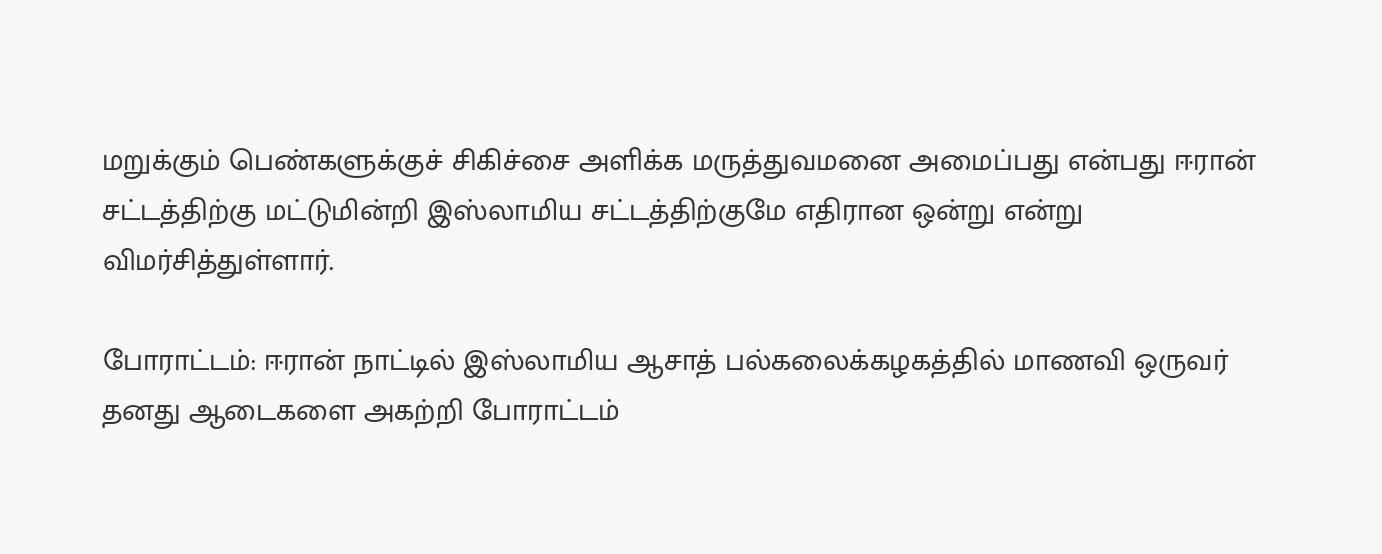மறுக்கும் பெண்களுக்குச் சிகிச்சை அளிக்க மருத்துவமனை அமைப்பது என்பது ஈரான் சட்டத்திற்கு மட்டுமின்றி இஸ்லாமிய சட்டத்திற்குமே எதிரான ஒன்று என்று விமர்சித்துள்ளார்.

போராட்டம்: ஈரான் நாட்டில் இஸ்லாமிய ஆசாத் பல்கலைக்கழகத்தில் மாணவி ஒருவர் தனது ஆடைகளை அகற்றி போராட்டம்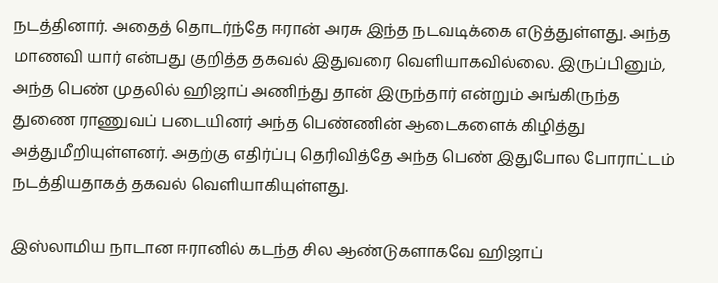நடத்தினார். அதைத் தொடர்ந்தே ஈரான் அரசு இந்த நடவடிக்கை எடுத்துள்ளது. அந்த மாணவி யார் என்பது குறித்த தகவல் இதுவரை வெளியாகவில்லை. இருப்பினும், அந்த பெண் முதலில் ஹிஜாப் அணிந்து தான் இருந்தார் என்றும் அங்கிருந்த துணை ராணுவப் படையினர் அந்த பெண்ணின் ஆடைகளைக் கிழித்து அத்துமீறியுள்ளனர். அதற்கு எதிர்ப்பு தெரிவித்தே அந்த பெண் இதுபோல போராட்டம் நடத்தியதாகத் தகவல் வெளியாகியுள்ளது.

இஸ்லாமிய நாடான ஈரானில் கடந்த சில ஆண்டுகளாகவே ஹிஜாப்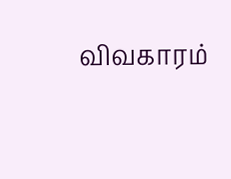விவகாரம்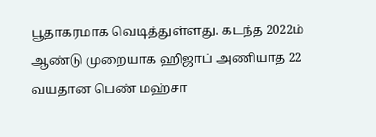பூதாகரமாக வெடித்துள்ளது. கடந்த 2022ம் ஆண்டு முறையாக ஹிஜாப் அணியாத 22 வயதான பெண் மஹ்சா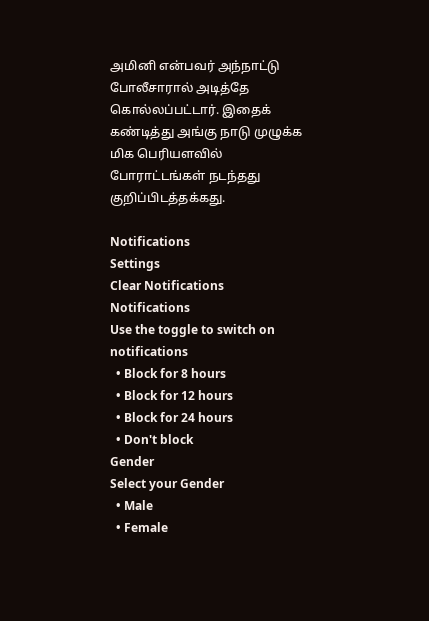அமினி என்பவர் அந்நாட்டு போலீசாரால் அடித்தே கொல்லப்பட்டார். இதைக் கண்டித்து அங்கு நாடு முழுக்க மிக பெரியளவில் போராட்டங்கள் நடந்தது குறிப்பிடத்தக்கது.

Notifications
Settings
Clear Notifications
Notifications
Use the toggle to switch on notifications
  • Block for 8 hours
  • Block for 12 hours
  • Block for 24 hours
  • Don't block
Gender
Select your Gender
  • Male
  • Female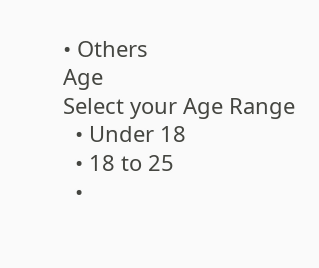• Others
Age
Select your Age Range
  • Under 18
  • 18 to 25
  •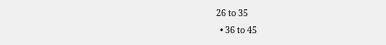26 to 35
  • 36 to 45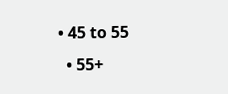• 45 to 55
  • 55+